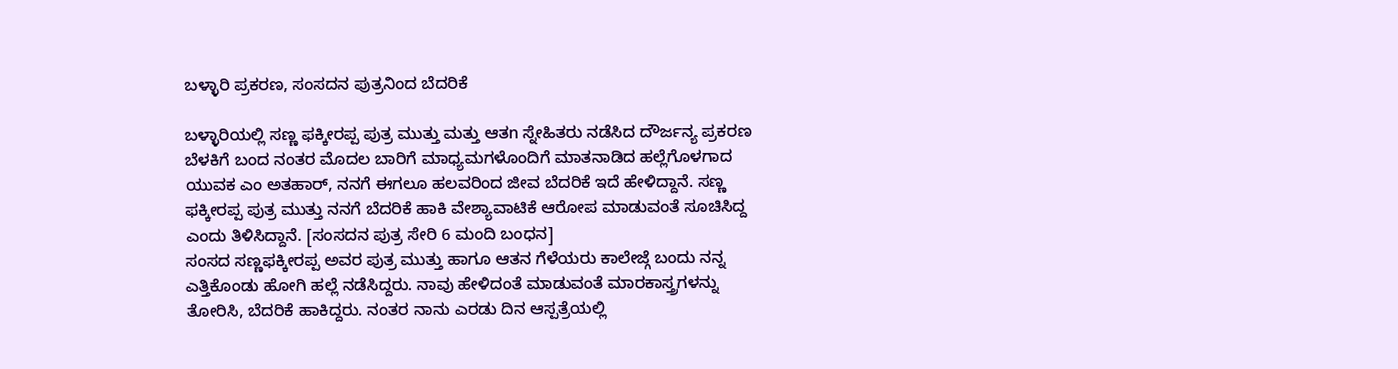ಬಳ್ಳಾರಿ ಪ್ರಕರಣ, ಸಂಸದನ ಪುತ್ರನಿಂದ ಬೆದರಿಕೆ

ಬಳ್ಳಾರಿಯಲ್ಲಿ ಸಣ್ಣ ಫಕ್ಕೀರಪ್ಪ ಪುತ್ರ ಮುತ್ತು ಮತ್ತು ಆತn ಸ್ನೇಹಿತರು ನಡೆಸಿದ ದೌರ್ಜನ್ಯ ಪ್ರಕರಣ ಬೆಳಕಿಗೆ ಬಂದ ನಂತರ ಮೊದಲ ಬಾರಿಗೆ ಮಾಧ್ಯಮಗಳೊಂದಿಗೆ ಮಾತನಾಡಿದ ಹಲ್ಲೆಗೊಳಗಾದ ಯುವಕ ಎಂ ಅತಹಾರ್, ನನಗೆ ಈಗಲೂ ಹಲವರಿಂದ ಜೀವ ಬೆದರಿಕೆ ಇದೆ ಹೇಳಿದ್ದಾನೆ. ಸಣ್ಣ ಫಕ್ಕೀರಪ್ಪ ಪುತ್ರ ಮುತ್ತು ನನಗೆ ಬೆದರಿಕೆ ಹಾಕಿ ವೇಶ್ಯಾವಾಟಿಕೆ ಆರೋಪ ಮಾಡುವಂತೆ ಸೂಚಿಸಿದ್ದ ಎಂದು ತಿಳಿಸಿದ್ದಾನೆ. [ಸಂಸದನ ಪುತ್ರ ಸೇರಿ 6 ಮಂದಿ ಬಂಧನ]
ಸಂಸದ ಸಣ್ಣಫಕ್ಕೀರಪ್ಪ ಅವರ ಪುತ್ರ ಮುತ್ತು ಹಾಗೂ ಆತನ ಗೆಳೆಯರು ಕಾಲೇಜ್ಗೆ ಬಂದು ನನ್ನ ಎತ್ತಿಕೊಂಡು ಹೋಗಿ ಹಲ್ಲೆ ನಡೆಸಿದ್ದರು. ನಾವು ಹೇಳಿದಂತೆ ಮಾಡುವಂತೆ ಮಾರಕಾಸ್ತ್ರಗಳನ್ನು ತೋರಿಸಿ, ಬೆದರಿಕೆ ಹಾಕಿದ್ದರು. ನಂತರ ನಾನು ಎರಡು ದಿನ ಆಸ್ಪತ್ರೆಯಲ್ಲಿ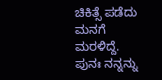ಚಿಕಿತ್ಸೆ ಪಡೆದು ಮನಗೆ ಮರಳಿದ್ದೆ.
ಪುನಃ ನನ್ನನ್ನು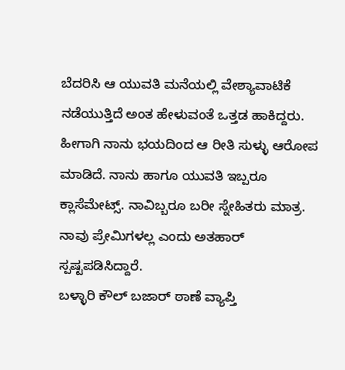ಬೆದರಿಸಿ ಆ ಯುವತಿ ಮನೆಯಲ್ಲಿ ವೇಶ್ಯಾವಾಟಿಕೆ ನಡೆಯುತ್ತಿದೆ ಅಂತ ಹೇಳುವಂತೆ ಒತ್ತಡ ಹಾಕಿದ್ದರು. ಹೀಗಾಗಿ ನಾನು ಭಯದಿಂದ ಆ ರೀತಿ ಸುಳ್ಳು ಆರೋಪ ಮಾಡಿದೆ. ನಾನು ಹಾಗೂ ಯುವತಿ ಇಬ್ಪರೂ ಕ್ಲಾಸೆಮೇಟ್ಸ್. ನಾವಿಬ್ಬರೂ ಬರೀ ಸ್ನೇಹಿತರು ಮಾತ್ರ. ನಾವು ಪ್ರೇಮಿಗಳಲ್ಲ ಎಂದು ಅತಹಾರ್ ಸ್ಪಷ್ಟಪಡಿಸಿದ್ದಾರೆ.
ಬಳ್ಳಾರಿ ಕೌಲ್ ಬಜಾರ್ ಠಾಣೆ ವ್ಯಾಪ್ತಿ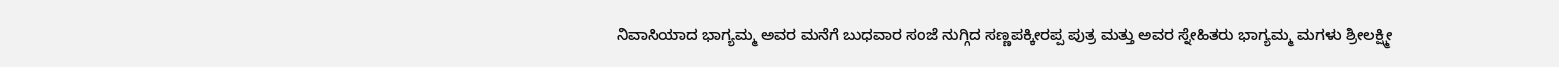ನಿವಾಸಿಯಾದ ಭಾಗ್ಯಮ್ಮ ಅವರ ಮನೆಗೆ ಬುಧವಾರ ಸಂಜೆ ನುಗ್ಗಿದ ಸಣ್ಣಪಕ್ಕೀರಪ್ಪ ಪುತ್ರ ಮತ್ತು ಅವರ ಸ್ನೇಹಿತರು ಭಾಗ್ಯಮ್ಮ ಮಗಳು ಶ್ರೀಲಕ್ಷ್ಮೀ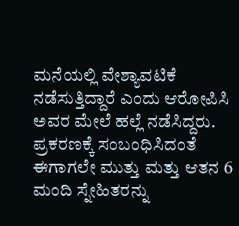ಮನೆಯಲ್ಲಿ ವೇಶ್ಯಾವಟಿಕೆ ನಡೆಸುತ್ತಿದ್ದಾರೆ ಎಂದು ಆರೋಪಿಸಿ ಅವರ ಮೇಲೆ ಹಲ್ಲೆ ನಡೆಸಿದ್ದರು. ಪ್ರಕರಣಕ್ಕೆ ಸಂಬಂಧಿಸಿದಂತೆ ಈಗಾಗಲೇ ಮುತ್ತು ಮತ್ತು ಆತನ 6 ಮಂದಿ ಸ್ನೇಹಿತರನ್ನು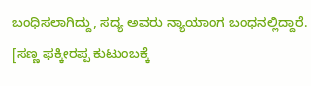ಬಂಧಿಸಲಾಗಿದ್ದು, ಸದ್ಯ ಅವರು ನ್ಯಾಯಾಂಗ ಬಂಧನಲ್ಲಿದ್ದಾರೆ. [ಸಣ್ಣ ಫಕ್ಕೀರಪ್ಪ ಕುಟುಂಬಕ್ಕೆ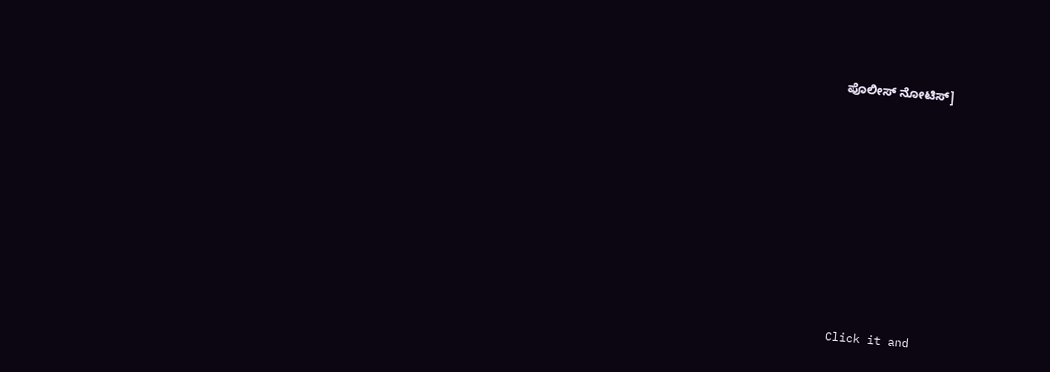ಪೊಲೀಸ್ ನೋಟಿಸ್]












Click it and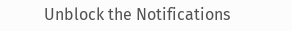Unblock the Notifications